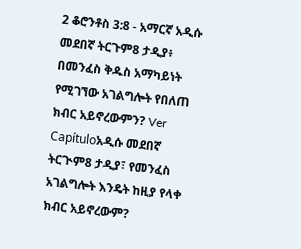2 ቆሮንቶስ 3:8 - አማርኛ አዲሱ መደበኛ ትርጉም8 ታዲያ፥ በመንፈስ ቅዱስ አማካይነት የሚገኘው አገልግሎት የበለጠ ክብር አይኖረውምን? Ver Capítuloአዲሱ መደበኛ ትርጒም8 ታዲያ፣ የመንፈስ አገልግሎት እንዴት ከዚያ የላቀ ክብር አይኖረውም?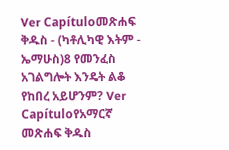Ver Capítuloመጽሐፍ ቅዱስ - (ካቶሊካዊ እትም - ኤማሁስ)8 የመንፈስ አገልግሎት እንዴት ልቆ የከበረ አይሆንም? Ver Capítuloየአማርኛ መጽሐፍ ቅዱስ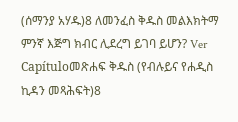(ሰማንያ አሃዱ)8 ለመንፈስ ቅዱስ መልእክትማ ምንኛ እጅግ ክብር ሊደረግ ይገባ ይሆን? Ver Capítuloመጽሐፍ ቅዱስ (የብሉይና የሐዲስ ኪዳን መጻሕፍት)8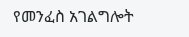የመንፈስ አገልግሎት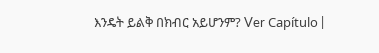እንዴት ይልቅ በክብር አይሆንም? Ver Capítulo |